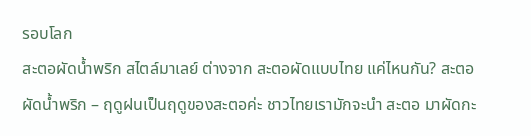รอบโลก
สะตอผัดน้ำพริก สไตล์มาเลย์ ต่างจาก สะตอผัดแบบไทย แค่ไหนกัน? สะตอผัดน้ำพริก – ฤดูฝนเป็นฤดูของสะตอค่ะ ชาวไทยเรามักจะนำ สะตอ มาผัดกะ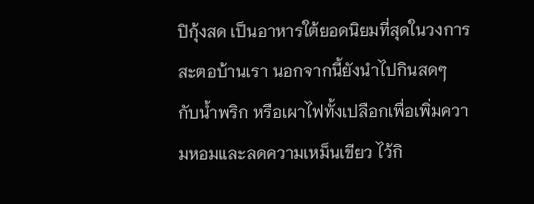ปิกุ้งสด เป็นอาหารใต้ยอดนิยมที่สุดในวงการสะตอบ้านเรา นอกจากนี้ยังนำไปกินสดๆ กับน้ำพริก หรือเผาไฟทั้งเปลือกเพื่อเพิ่มความหอมและลดความเหม็นเขียว ไว้กิ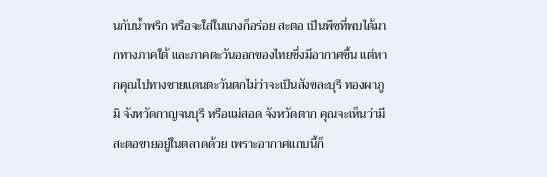นกับน้ำพริก หรือจะใส่ในแกงก็อร่อย สะตอ เป็นพืชที่พบได้มากทางภาคใต้ และภาคตะวันออกของไทยซึ่งมีอากาศชื้น แต่หากคุณไปทางชายแดนตะวันตกไม่ว่าจะเป็นสังขละบุรี ทองผาภูมิ จังหวัดกาญจนบุรี หรือแม่สอด จังหวัดตาก คุณจะเห็นว่ามีสะตอขายอยู่ในตลาดด้วย เพราะอากาศแถบนี้ก็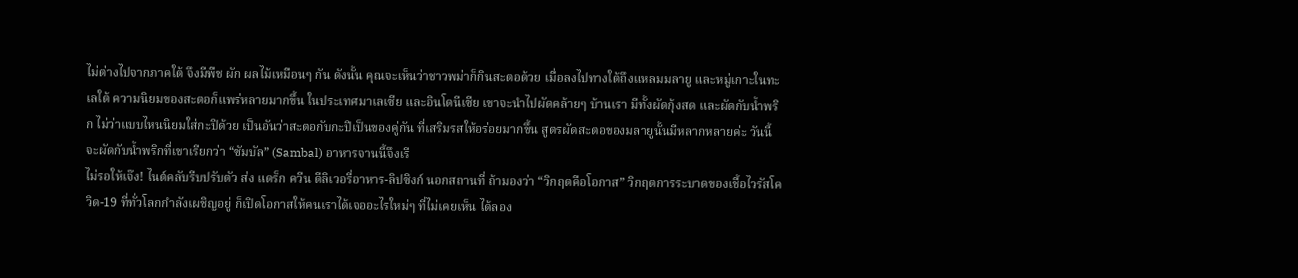ไม่ต่างไปจากภาคใต้ จึงมีพืช ผัก ผลไม้เหมือนๆ กัน ดังนั้น คุณจะเห็นว่าชาวพม่าก็กินสะตอด้วย เมื่อลงไปทางใต้ถึงแหลมมลายู และหมู่เกาะในทะเลใต้ ความนิยมของสะตอก็แพร่หลายมากขึ้น ในประเทศมาเลเซีย และอินโดนีเซีย เขาจะนำไปผัดคล้ายๆ บ้านเรา มีทั้งผัดกุ้งสด และผัดกับน้ำพริก ไม่ว่าแบบไหนนิยมใส่กะปิด้วย เป็นอันว่าสะตอกับกะปิเป็นของคู่กัน ที่เสริมรสให้อร่อยมากขึ้น สูตรผัดสะตอของมลายูนั้นมีหลากหลายค่ะ วันนี้จะผัดกับน้ำพริกที่เขาเรียกว่า “ซัมบัล” (Sambal) อาหารจานนี้จึงเรี
ไม่รอให้เจ๊ง! ไนต์คลับรีบปรับตัว ส่ง แดร็ก ควีน ดีลิเวอรี่อาหาร-ลิปซิงก์ นอกสถานที่ ถ้ามองว่า “วิกฤตคือโอกาส” วิกฤตการระบาดของเชื้อไวรัสโควิด-19 ที่ทั่วโลกกำลังเผชิญอยู่ ก็เปิดโอกาสให้คนเราได้เจออะไรใหม่ๆ ที่ไม่เคยเห็น ได้ลอง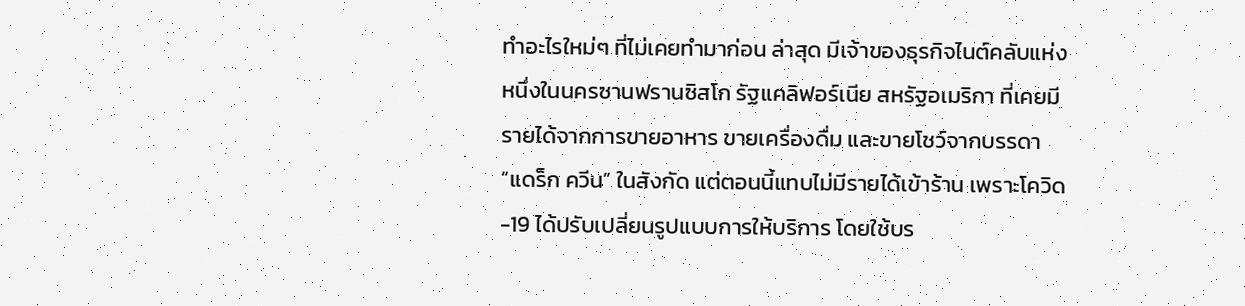ทำอะไรใหม่ๆ ที่ไม่เคยทำมาก่อน ล่าสุด มีเจ้าของธุรกิจไนต์คลับแห่งหนึ่งในนครซานฟรานซิสโก รัฐแคลิฟอร์เนีย สหรัฐอเมริกา ที่เคยมีรายได้จากการขายอาหาร ขายเครื่องดื่ม และขายโชว์จากบรรดา “แดร็ก ควีน” ในสังกัด แต่ตอนนี้แทบไม่มีรายได้เข้าร้าน เพราะโควิด-19 ได้ปรับเปลี่ยนรูปแบบการให้บริการ โดยใช้บร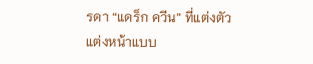รดา “แดร็ก ควีน” ที่แต่งตัว แต่งหน้าแบบ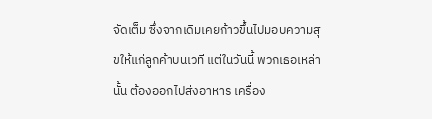จัดเต็ม ซึ่งจากเดิมเคยก้าวขึ้นไปมอบความสุขให้แก่ลูกค้าบนเวที แต่ในวันนี้ พวกเธอเหล่านั้น ต้องออกไปส่งอาหาร เครื่อง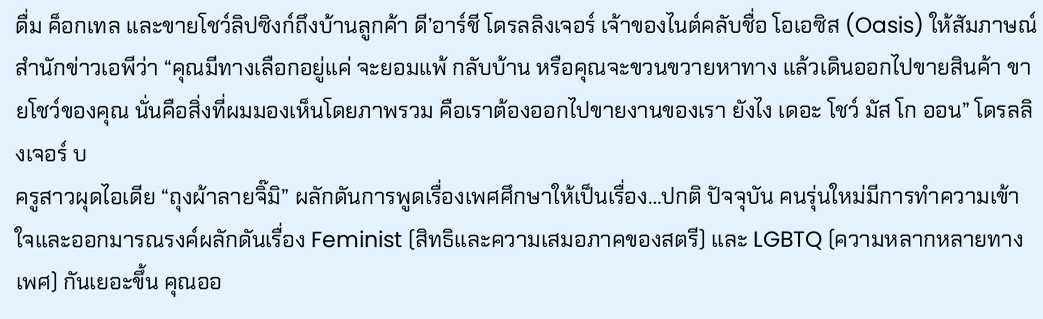ดื่ม ค็อกเทล และขายโชว์ลิปซิงก์ถึงบ้านลูกค้า ดี’อาร์ชี โดรลลิงเจอร์ เจ้าของไนต์คลับชื่อ โอเอซิส (Oasis) ให้สัมภาษณ์สำนักข่าวเอพีว่า “คุณมีทางเลือกอยู่แค่ จะยอมแพ้ กลับบ้าน หรือคุณจะขวนขวายหาทาง แล้วเดินออกไปขายสินค้า ขายโชว์ของคุณ นั่นคือสิ่งที่ผมมองเห็นโดยภาพรวม คือเราต้องออกไปขายงานของเรา ยังไง เดอะ โชว์ มัส โก ออน” โดรลลิงเจอร์ บ
ครูสาวผุดไอเดีย “ถุงผ้าลายจิ๊มิ” ผลักดันการพูดเรื่องเพศศึกษาให้เป็นเรื่อง…ปกติ ปัจจุบัน คนรุ่นใหม่มีการทำความเข้าใจและออกมารณรงค์ผลักดันเรื่อง Feminist (สิทธิและความเสมอภาคของสตรี) และ LGBTQ (ความหลากหลายทางเพศ) กันเยอะขึ้น คุณออ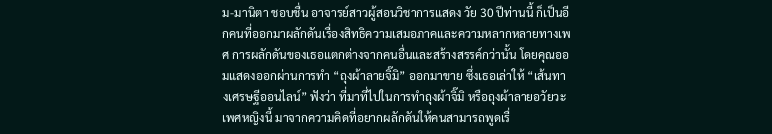ม-มานิตา ชอบชื่น อาจารย์สาวผู้สอนวิชาการแสดง วัย 30 ปีท่านนี้ ก็เป็นอีกคนที่ออกมาผลักดันเรื่องสิทธิความเสมอภาคและความหลากหลายทางเพศ การผลักดันของเธอแตกต่างจากคนอื่นและสร้างสรรค์กว่านั้น โดยคุณออมแสดงออกผ่านการทำ “ถุงผ้าลายจิ๊มิ” ออกมาขาย ซึ่งเธอเล่าให้ “เส้นทางเศรษฐีออนไลน์” ฟังว่า ที่มาที่ไปในการทำถุงผ้าจิ๊มิ หรือถุงผ้าลายอวัยวะเพศหญิงนี้ มาจากความคิดที่อยากผลักดันให้คนสามารถพูดเรื่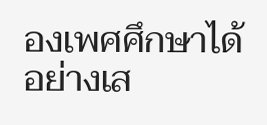องเพศศึกษาได้อย่างเส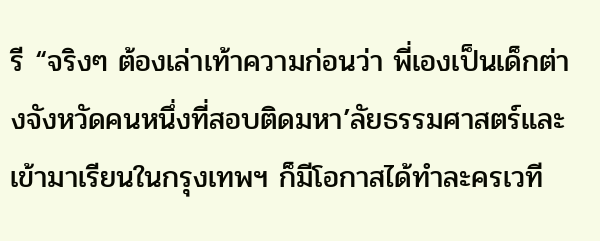รี “จริงๆ ต้องเล่าเท้าความก่อนว่า พี่เองเป็นเด็กต่างจังหวัดคนหนึ่งที่สอบติดมหา’ลัยธรรมศาสตร์และเข้ามาเรียนในกรุงเทพฯ ก็มีโอกาสได้ทำละครเวที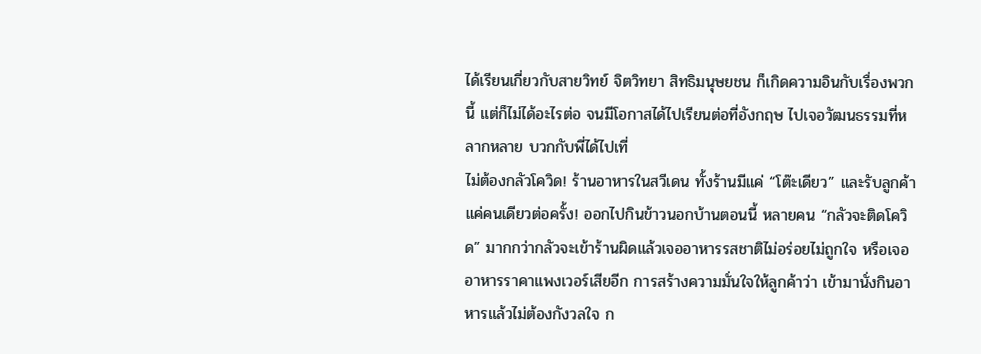ได้เรียนเกี่ยวกับสายวิทย์ จิตวิทยา สิทธิมนุษยชน ก็เกิดความอินกับเรื่องพวกนี้ แต่ก็ไม่ได้อะไรต่อ จนมีโอกาสได้ไปเรียนต่อที่อังกฤษ ไปเจอวัฒนธรรมที่หลากหลาย บวกกับพี่ได้ไปเที่
ไม่ต้องกลัวโควิด! ร้านอาหารในสวีเดน ทั้งร้านมีแค่ “โต๊ะเดียว” และรับลูกค้าแค่คนเดียวต่อครั้ง! ออกไปกินข้าวนอกบ้านตอนนี้ หลายคน “กลัวจะติดโควิด” มากกว่ากลัวจะเข้าร้านผิดแล้วเจออาหารรสชาติไม่อร่อยไม่ถูกใจ หรือเจออาหารราคาแพงเวอร์เสียอีก การสร้างความมั่นใจให้ลูกค้าว่า เข้ามานั่งกินอาหารแล้วไม่ต้องกังวลใจ ก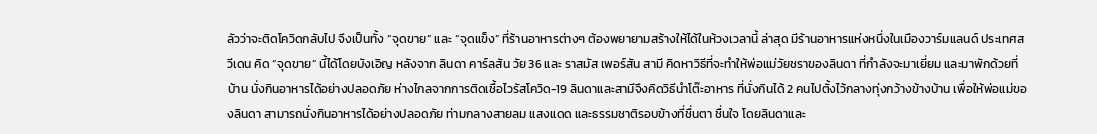ลัวว่าจะติดโควิดกลับไป จึงเป็นทั้ง “จุดขาย” และ “จุดแข็ง” ที่ร้านอาหารต่างๆ ต้องพยายามสร้างให้ได้ในห้วงเวลานี้ ล่าสุด มีร้านอาหารแห่งหนึ่งในเมืองวาร์มแลนด์ ประเทศสวีเดน คิด “จุดขาย” นี้ได้โดยบังเอิญ หลังจาก ลินดา คาร์ลสัน วัย 36 และ ราสมัส เพอร์สัน สามี คิดหาวิธีที่จะทำให้พ่อแม่วัยชราของลินดา ที่กำลังจะมาเยี่ยม และมาพักด้วยที่บ้าน นั่งกินอาหารได้อย่างปลอดภัย ห่างไกลจากการติดเชื้อไวรัสโควิด-19 ลินดาและสามีจึงคิดวิธีนำโต๊ะอาหาร ที่นั่งกินได้ 2 คนไปตั้งไว้กลางทุ่งกว้างข้างบ้าน เพื่อให้พ่อแม่ของลินดา สามารถนั่งกินอาหารได้อย่างปลอดภัย ท่ามกลางสายลม แสงแดด และธรรมชาติรอบข้างที่ชื่นตา ชื่นใจ โดยลินดาและ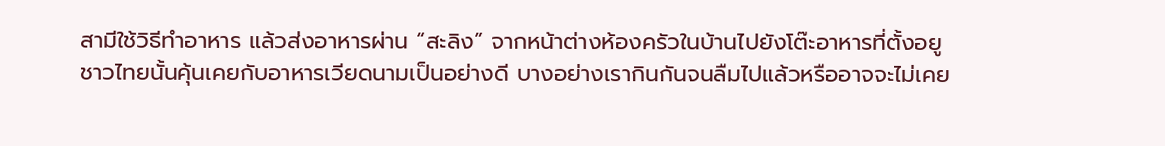สามีใช้วิธีทำอาหาร แล้วส่งอาหารผ่าน “สะลิง” จากหน้าต่างห้องครัวในบ้านไปยังโต๊ะอาหารที่ตั้งอยู
ชาวไทยนั้นคุ้นเคยกับอาหารเวียดนามเป็นอย่างดี บางอย่างเรากินกันจนลืมไปแล้วหรืออาจจะไม่เคย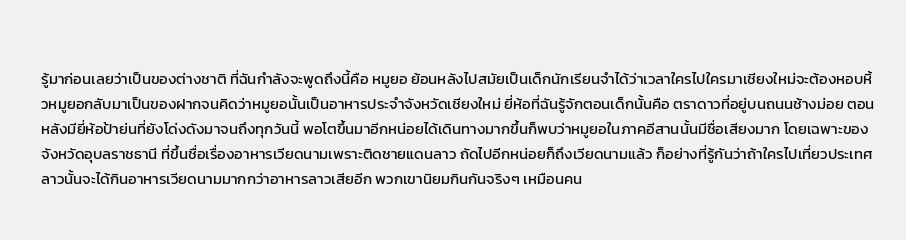รู้มาก่อนเลยว่าเป็นของต่างชาติ ที่ฉันกำลังจะพูดถึงนี้คือ หมูยอ ย้อนหลังไปสมัยเป็นเด็กนักเรียนจำได้ว่าเวลาใครไปใครมาเชียงใหม่จะต้องหอบหิ้วหมูยอกลับมาเป็นของฝากจนคิดว่าหมูยอนั้นเป็นอาหารประจำจังหวัดเชียงใหม่ ยี่ห้อที่ฉันรู้จักตอนเด็กนั้นคือ ตราดาวที่อยู่บนถนนช้างม่อย ตอนหลังมียี่ห้อป้าย่นที่ยังโด่งดังมาจนถึงทุกวันนี้ พอโตขึ้นมาอีกหน่อยได้เดินทางมากขึ้นก็พบว่าหมูยอในภาคอีสานนั้นมีชื่อเสียงมาก โดยเฉพาะของจังหวัดอุบลราชธานี ที่ขึ้นชื่อเรื่องอาหารเวียดนามเพราะติดชายแดนลาว ถัดไปอีกหน่อยก็ถึงเวียดนามแล้ว ก็อย่างที่รู้กันว่าถ้าใครไปเที่ยวประเทศลาวนั้นจะได้กินอาหารเวียดนามมากกว่าอาหารลาวเสียอีก พวกเขานิยมกินกันจริงๆ เหมือนคน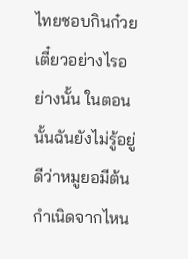ไทยชอบกินก๋วยเตี๋ยวอย่างไรอย่างนั้น ในตอนนั้นฉันยังไม่รู้อยู่ดีว่าหมูยอมีต้นกำเนิดจากไหน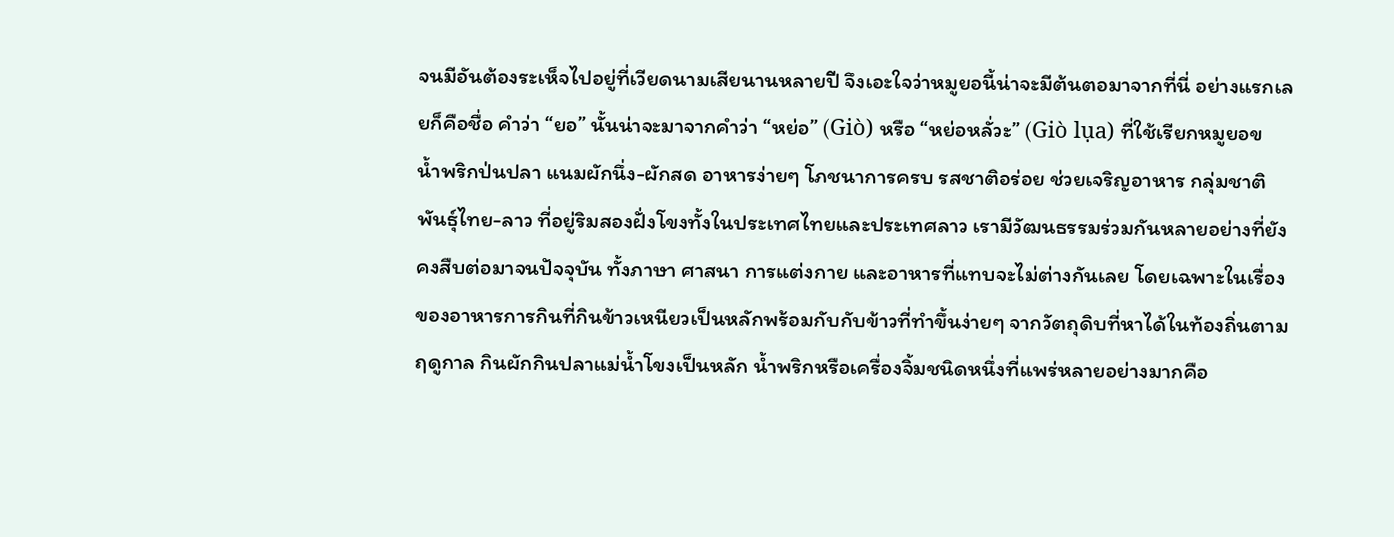จนมีอันต้องระเห็จไปอยู่ที่เวียดนามเสียนานหลายปี จึงเอะใจว่าหมูยอนี้น่าจะมีต้นตอมาจากที่นี่ อย่างแรกเลยก็คือชื่อ คำว่า “ยอ” นั้นน่าจะมาจากคำว่า “หย่อ” (Giò) หรือ “หย่อหลั่วะ” (Giò lụa) ที่ใช้เรียกหมูยอข
น้ำพริกป่นปลา แนมผักนึ่ง-ผักสด อาหารง่ายๆ โภชนาการครบ รสชาติอร่อย ช่วยเจริญอาหาร กลุ่มชาติพันธุ์ไทย-ลาว ที่อยู่ริมสองฝั่งโขงทั้งในประเทศไทยและประเทศลาว เรามีวัฒนธรรมร่วมกันหลายอย่างที่ยังคงสืบต่อมาจนปัจจุบัน ทั้งภาษา ศาสนา การแต่งกาย และอาหารที่แทบจะไม่ต่างกันเลย โดยเฉพาะในเรื่องของอาหารการกินที่กินข้าวเหนียวเป็นหลักพร้อมกับกับข้าวที่ทำขึ้นง่ายๆ จากวัตถุดิบที่หาได้ในท้องถิ่นตามฤดูกาล กินผักกินปลาแม่น้ำโขงเป็นหลัก น้ำพริกหรือเครื่องจิ้มชนิดหนึ่งที่แพร่หลายอย่างมากคือ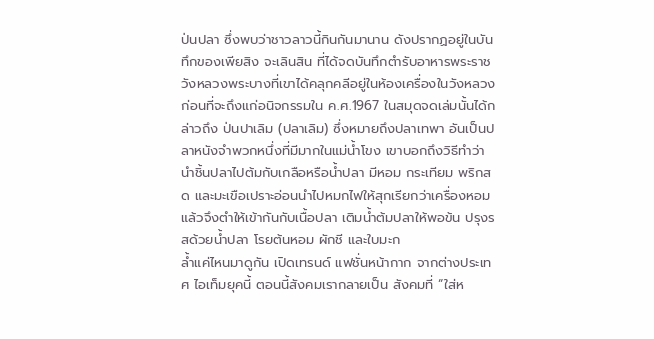ป่นปลา ซึ่งพบว่าชาวลาวนี้กินกันมานาน ดังปรากฏอยู่ในบันทึกของเพียสิง จะเลินสิน ที่ได้จดบันทึกตำรับอาหารพระราชวังหลวงพระบางที่เขาได้คลุกคลีอยู่ในห้องเครื่องในวังหลวง ก่อนที่จะถึงแก่อนิจกรรมใน ค.ศ.1967 ในสมุดจดเล่มนั้นได้กล่าวถึง ป่นปาเลิม (ปลาเลิม) ซึ่งหมายถึงปลาเทพา อันเป็นปลาหนังจำพวกหนึ่งที่มีมากในแม่น้ำโขง เขาบอกถึงวิธีทำว่านำชิ้นปลาไปต้มกับเกลือหรือน้ำปลา มีหอม กระเทียม พริกสด และมะเขือเปราะอ่อนนำไปหมกไฟให้สุกเรียกว่าเครื่องหอม แล้วจึงตำให้เข้ากันกับเนื้อปลา เติมน้ำต้มปลาให้พอข้น ปรุงรสด้วยน้ำปลา โรยต้นหอม ผักชี และใบมะก
ล้ำแค่ไหนมาดูกัน เปิดเทรนด์ แฟชั่นหน้ากาก จากต่างประเทศ ไอเท็มยุคนี้ ตอนนี้สังคมเรากลายเป็น สังคมที่ “ใส่ห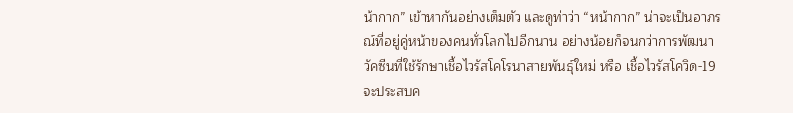น้ากาก” เข้าหากันอย่างเต็มตัว และดูท่าว่า “หน้ากาก” น่าจะเป็นอาภรณ์ที่อยู่คู่หน้าของคนทั่วโลกไปอีกนาน อย่างน้อยก็จนกว่าการพัฒนาวัคซีนที่ใช้รักษาเชื้อไวรัสโคโรนาสายพันธุ์ใหม่ หรือ เชื้อไวรัสโควิด-19 จะประสบค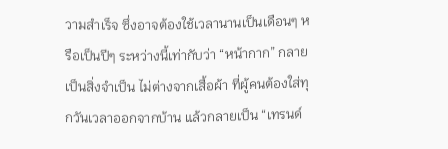วามสำเร็จ ซึ่งอาจต้องใช้เวลานานเป็นเดือนๆ หรือเป็นปีๆ ระหว่างนี้เท่ากับว่า “หน้ากาก” กลายเป็นสิ่งจำเป็น ไม่ต่างจากเสื้อผ้า ที่ผู้คนต้องใส่ทุกวันเวลาออกจากบ้าน แล้วกลายเป็น “เทรนด์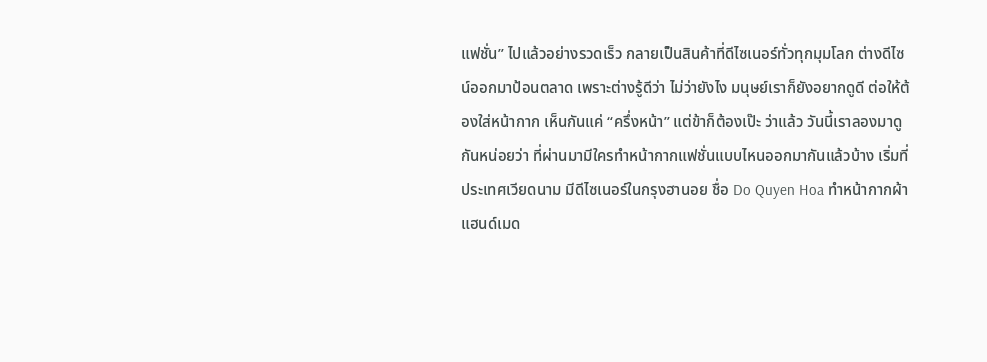แฟชั่น” ไปแล้วอย่างรวดเร็ว กลายเป็นสินค้าที่ดีไซเนอร์ทั่วทุกมุมโลก ต่างดีไซน์ออกมาป้อนตลาด เพราะต่างรู้ดีว่า ไม่ว่ายังไง มนุษย์เราก็ยังอยากดูดี ต่อให้ต้องใส่หน้ากาก เห็นกันแค่ “ครึ่งหน้า” แต่ข้าก็ต้องเป๊ะ ว่าแล้ว วันนี้เราลองมาดูกันหน่อยว่า ที่ผ่านมามีใครทำหน้ากากแฟชั่นแบบไหนออกมากันแล้วบ้าง เริ่มที่ประเทศเวียดนาม มีดีไซเนอร์ในกรุงฮานอย ชื่อ Do Quyen Hoa ทำหน้ากากผ้าแฮนด์เมด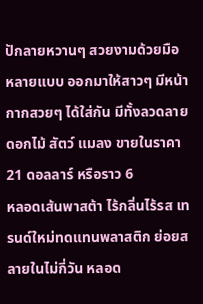ปักลายหวานๆ สวยงามด้วยมือ หลายแบบ ออกมาให้สาวๆ มีหน้ากากสวยๆ ได้ใส่กัน มีทั้งลวดลายดอกไม้ สัตว์ แมลง ขายในราคา 21 ดอลลาร์ หรือราว 6
หลอดเส้นพาสต้า ไร้กลิ่นไร้รส เทรนด์ใหม่ทดแทนพลาสติก ย่อยสลายในไม่กี่วัน หลอด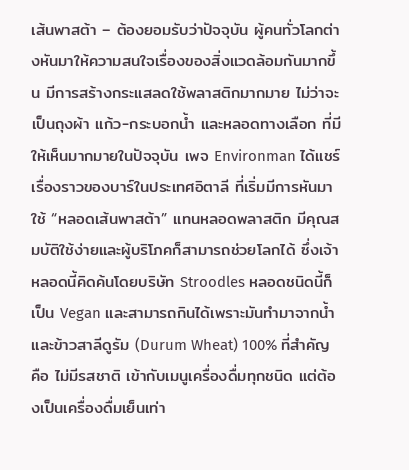เส้นพาสต้า – ต้องยอมรับว่าปัจจุบัน ผู้คนทั่วโลกต่างหันมาให้ความสนใจเรื่องของสิ่งแวดล้อมกันมากขึ้น มีการสร้างกระแสลดใช้พลาสติกมากมาย ไม่ว่าจะเป็นถุงผ้า แก้ว-กระบอกน้ำ และหลอดทางเลือก ที่มีให้เห็นมากมายในปัจจุบัน เพจ Environman ได้แชร์เรื่องราวของบาร์ในประเทศอิตาลี ที่เริ่มมีการหันมาใช้ “หลอดเส้นพาสต้า” แทนหลอดพลาสติก มีคุณสมบัติใช้ง่ายและผู้บริโภคก็สามารถช่วยโลกได้ ซึ่งเจ้าหลอดนี้คิดค้นโดยบริษัท Stroodles หลอดชนิดนี้ก็เป็น Vegan และสามารถกินได้เพราะมันทำมาจากน้ำและข้าวสาลีดูรัม (Durum Wheat) 100% ที่สำคัญคือ ไม่มีรสชาติ เข้ากับเมนูเครื่องดื่มทุกชนิด แต่ต้องเป็นเครื่องดื่มเย็นเท่า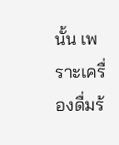นั้น เพราะเครื่องดื่มร้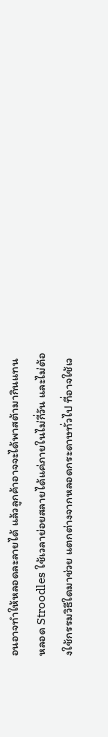อนอาจทำให้หลอดละลายได้ แล้วลูกค้าอาจจะได้พาสต้ามากินแทน หลอด Stroodles ใช้เวลาย่อยสลายได้แค่ภายในไม่กี่วัน และไม่ต้องใช้กรรมวิธีใดมาช่วย แตกต่างจากหลอดกระดาษทั่วไป ที่อาจใช้เว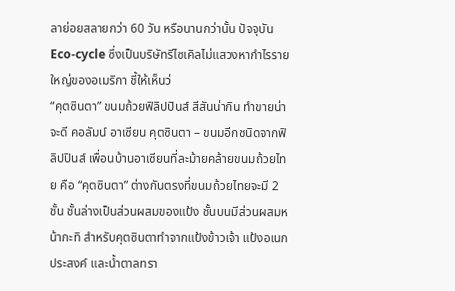ลาย่อยสลายกว่า 60 วัน หรือนานกว่านั้น ปัจจุบัน Eco-cycle ซึ่งเป็นบริษัทรีไซเคิลไม่แสวงหากำไรรายใหญ่ของอเมริกา ชี้ให้เห็นว่
“คุตซินตา” ขนมถ้วยฟิลิปปินส์ สีสันน่ากิน ทำขายน่าจะดี คอลัมน์ อาเซียน คุตซินตา – ขนมอีกชนิดจากฟิลิปปินส์ เพื่อนบ้านอาเซียนที่ละม้ายคล้ายขนมถ้วยไทย คือ “คุตซินตา” ต่างกันตรงที่ขนมถ้วยไทยจะมี 2 ชั้น ชั้นล่างเป็นส่วนผสมของแป้ง ชั้นบนมีส่วนผสมหน้ากะทิ สำหรับคุตซินตาทำจากแป้งข้าวเจ้า แป้งอเนกประสงค์ และน้ำตาลทรา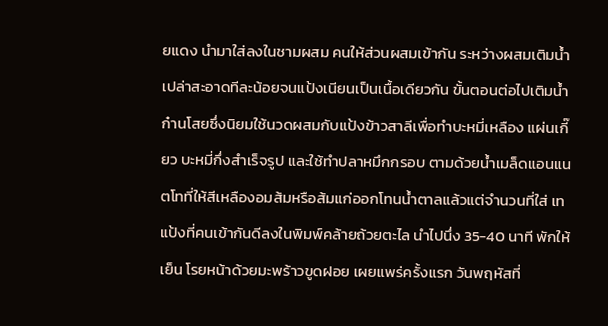ยแดง นำมาใส่ลงในชามผสม คนให้ส่วนผสมเข้ากัน ระหว่างผสมเติมน้ำเปล่าสะอาดทีละน้อยจนแป้งเนียนเป็นเนื้อเดียวกัน ขั้นตอนต่อไปเติมน้ำก๋านโสยซึ่งนิยมใช้นวดผสมกับแป้งข้าวสาลีเพื่อทำบะหมี่เหลือง แผ่นเกี๊ยว บะหมี่กึ่งสำเร็จรูป และใช้ทำปลาหมึกกรอบ ตามด้วยน้ำเมล็ดแอนแนตโทที่ให้สีเหลืองอมส้มหรือส้มแก่ออกโทนน้ำตาลแล้วแต่จำนวนที่ใส่ เทแป้งที่คนเข้ากันดีลงในพิมพ์คล้ายถ้วยตะไล นำไปนึ่ง 35-40 นาที พักให้เย็น โรยหน้าด้วยมะพร้าวขูดฝอย เผยแพร่ครั้งแรก วันพฤหัสที่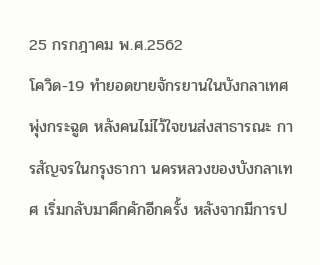25 กรกฎาคม พ.ศ.2562
โควิด-19 ทำยอดขายจักรยานในบังกลาเทศพุ่งกระฉูด หลังคนไม่ไว้ใจขนส่งสาธารณะ การสัญจรในกรุงธากา นครหลวงของบังกลาเทศ เริ่มกลับมาคึกคักอีกครั้ง หลังจากมีการป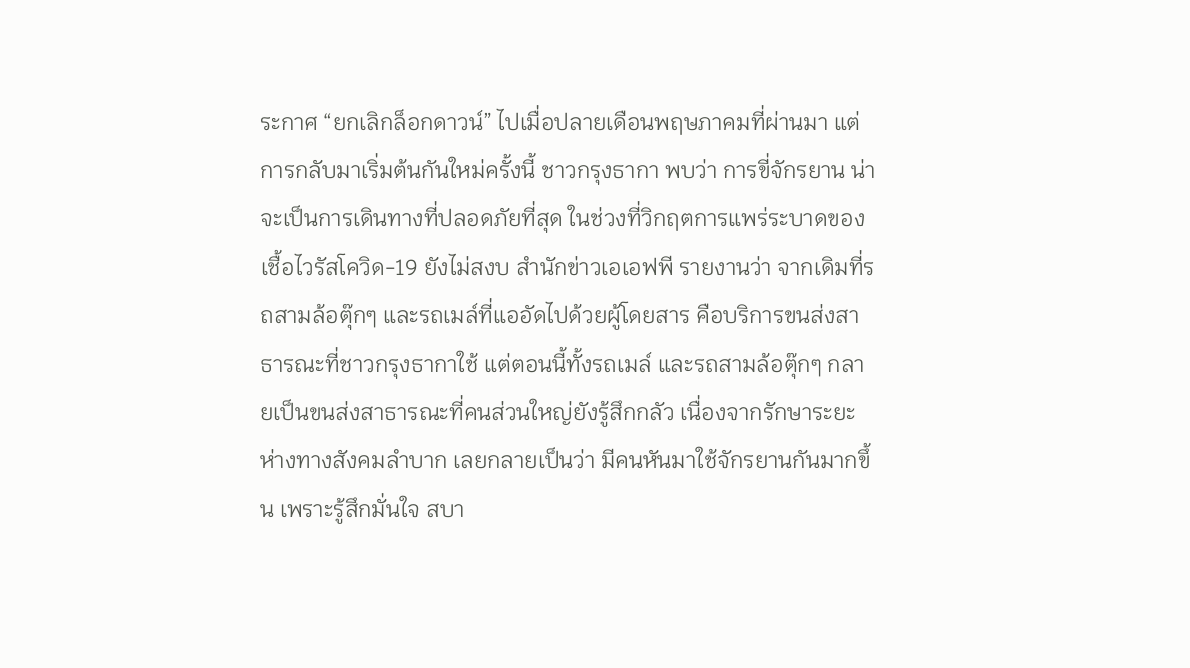ระกาศ “ยกเลิกล็อกดาวน์” ไปเมื่อปลายเดือนพฤษภาคมที่ผ่านมา แต่การกลับมาเริ่มต้นกันใหม่ครั้งนี้ ชาวกรุงธากา พบว่า การขี่จักรยาน น่าจะเป็นการเดินทางที่ปลอดภัยที่สุด ในช่วงที่วิกฤตการแพร่ระบาดของเชื้อไวรัสโควิด-19 ยังไม่สงบ สำนักข่าวเอเอฟพี รายงานว่า จากเดิมที่รถสามล้อตุ๊กๆ และรถเมล์ที่แออัดไปด้วยผู้โดยสาร คือบริการขนส่งสาธารณะที่ชาวกรุงธากาใช้ แต่ตอนนี้ทั้งรถเมล์ และรถสามล้อตุ๊กๆ กลายเป็นขนส่งสาธารณะที่คนส่วนใหญ่ยังรู้สึกกลัว เนื่องจากรักษาระยะห่างทางสังคมลำบาก เลยกลายเป็นว่า มีคนหันมาใช้จักรยานกันมากขึ้น เพราะรู้สึกมั่นใจ สบา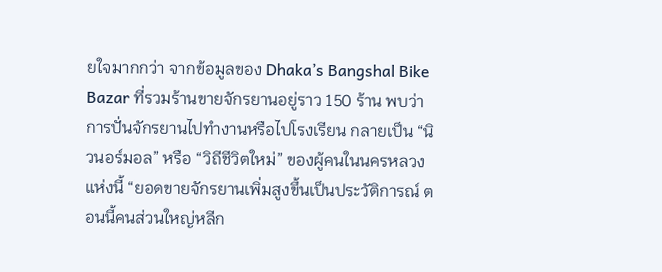ยใจมากกว่า จากข้อมูลของ Dhaka’s Bangshal Bike Bazar ที่รวมร้านขายจักรยานอยู่ราว 150 ร้าน พบว่า การปั่นจักรยานไปทำงานหรือไปโรงเรียน กลายเป็น “นิวนอร์มอล” หรือ “วิถีชีวิตใหม่” ของผู้คนในนครหลวงแห่งนี้ “ยอดขายจักรยานเพิ่มสูงขึ้นเป็นประวัติการณ์ ตอนนี้คนส่วนใหญ่หลีก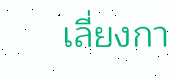เลี่ยงกา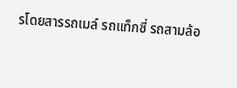รโดยสารรถเมล์ รถแท็กซี่ รถสามล้อ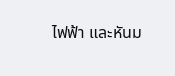ไฟฟ้า และหันม